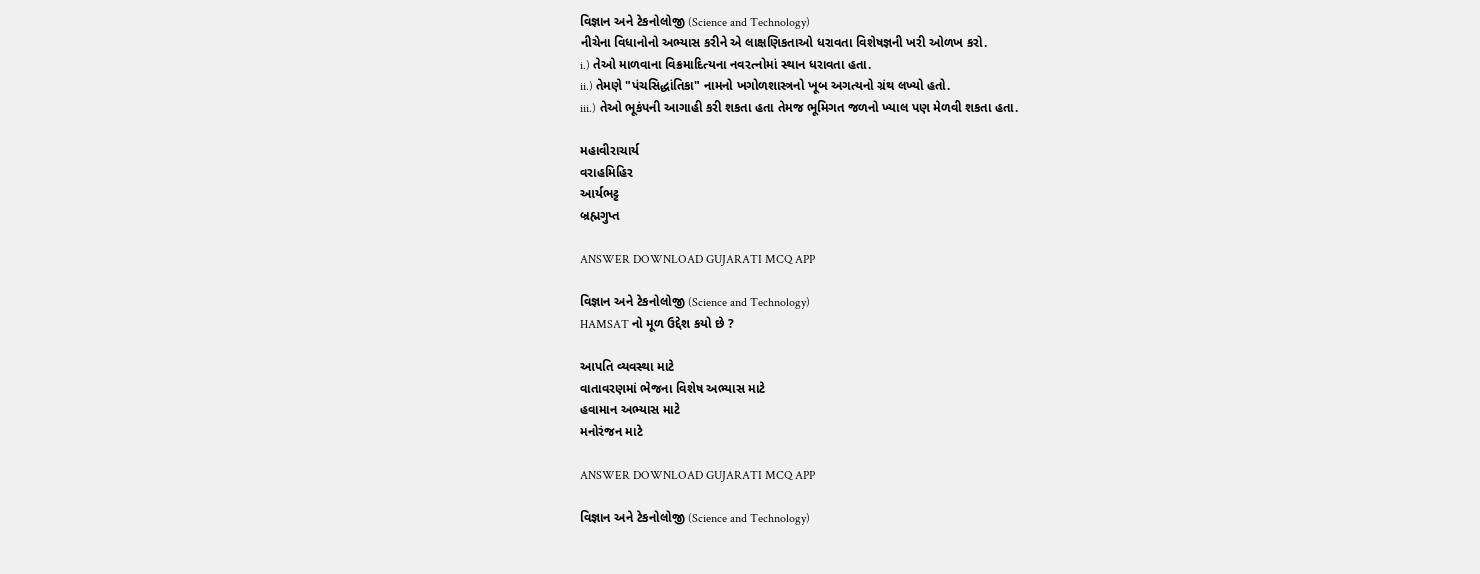વિજ્ઞાન અને ટેકનોલોજી (Science and Technology)
નીચેના વિધાનોનો અભ્યાસ કરીને એ લાક્ષણિકતાઓ ધરાવતા વિશેષજ્ઞની ખરી ઓળખ કરો.
i.) તેઓ માળવાના વિક્રમાદિત્યના નવરત્નોમાં સ્થાન ધરાવતા હતા.
ii.) તેમણે "પંચસિદ્ધાંતિકા" નામનો ખગોળશાસ્ત્રનો ખૂબ અગત્યનો ગ્રંથ લખ્યો હતો.
iii.) તેઓ ભૂકંપની આગાહી કરી શકતા હતા તેમજ ભૂમિગત જળનો ખ્યાલ પણ મેળવી શકતા હતા.

મહાવીરાચાર્ય
વરાહમિહિર
આર્યભટ્ટ
બ્રહ્મગુપ્ત

ANSWER DOWNLOAD GUJARATI MCQ APP

વિજ્ઞાન અને ટેકનોલોજી (Science and Technology)
HAMSAT નો મૂળ ઉદ્દેશ કયો છે ?

આપતિ વ્યવસ્થા માટે
વાતાવરણમાં ભેજના વિશેષ અભ્યાસ માટે
હવામાન અભ્યાસ માટે
મનોરંજન માટે

ANSWER DOWNLOAD GUJARATI MCQ APP

વિજ્ઞાન અને ટેકનોલોજી (Science and Technology)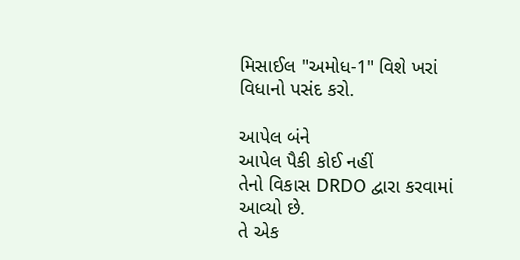મિસાઈલ "અમોધ-1" વિશે ખરાં વિધાનો પસંદ કરો.

આપેલ બંને
આપેલ પૈકી કોઈ નહીં
તેનો વિકાસ DRDO દ્વારા કરવામાં આવ્યો છે.
તે એક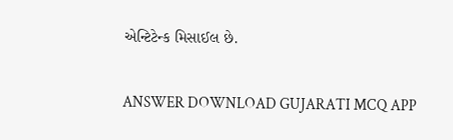એન્ટિટેન્ક મિસાઈલ છે.

ANSWER DOWNLOAD GUJARATI MCQ APP